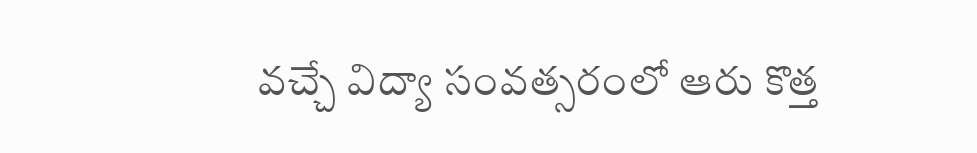వచ్చే విద్యా సంవత్సరంలో ఆరు కొత్త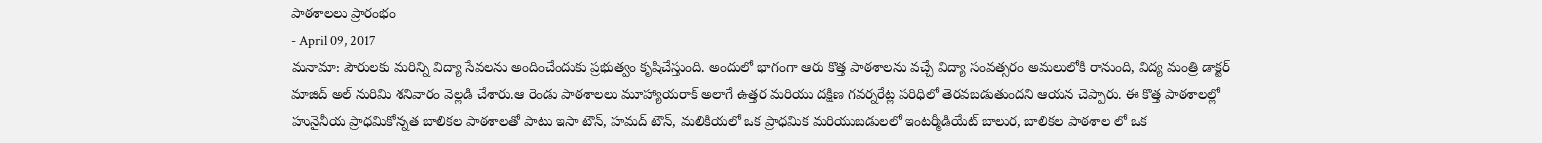పాఠశాలలు ప్రారంభం
- April 09, 2017
మనామా: పౌరులకు మరిన్ని విద్యా సేవలను అందించేందుకు ప్రభుత్వం కృషిచేస్తుంది. అందులో భాగంగా ఆరు కొత్త పాఠశాలను వచ్చే విద్యా సంవత్సరం అమలులోకి రానుంది, విద్య మంత్రి డాక్టర్ మాజిద్ అల్ నురిమి శనివారం వెల్లడి చేశారు.ఆ రెండు పాఠశాలలు మూహ్యాయరాక్ అలాగే ఉత్తర మరియు దక్షిణ గవర్నరేట్ల పరిధిలో తెరవబడుతుందని ఆయన చెప్పారు. ఈ కొత్త పాఠశాలల్లో హునైనీయ ప్రాధమికోన్నత బాలికల పాఠశాలతో పాటు ఇసా టౌన్, హమద్ టౌన్, మలికియలో ఒక ప్రాధమిక మరియుబడులలో ఇంటర్మీడియేట్ బాలుర, బాలికల పాఠశాల లో ఒక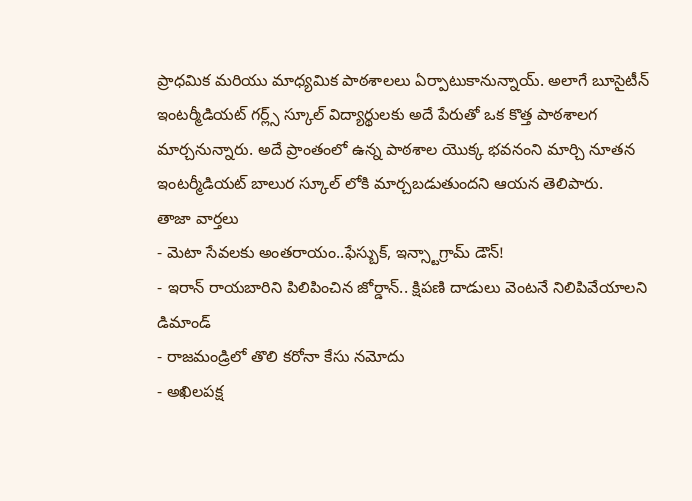ప్రాధమిక మరియు మాధ్యమిక పాఠశాలలు ఏర్పాటుకానున్నాయ్. అలాగే బూసైటీన్ ఇంటర్మీడియట్ గర్ల్స్ స్కూల్ విద్యార్థులకు అదే పేరుతో ఒక కొత్త పాఠశాలగ మార్చనున్నారు. అదే ప్రాంతంలో ఉన్న పాఠశాల యొక్క భవనంని మార్చి నూతన ఇంటర్మీడియట్ బాలుర స్కూల్ లోకి మార్చబడుతుందని ఆయన తెలిపారు.
తాజా వార్తలు
- మెటా సేవలకు అంతరాయం..ఫేస్బుక్, ఇన్స్టాగ్రామ్ డౌన్!
- ఇరాన్ రాయబారిని పిలిపించిన జోర్డాన్.. క్షిపణి దాడులు వెంటనే నిలిపివేయాలని డిమాండ్
- రాజమండ్రిలో తొలి కరోనా కేసు నమోదు
- అఖిలపక్ష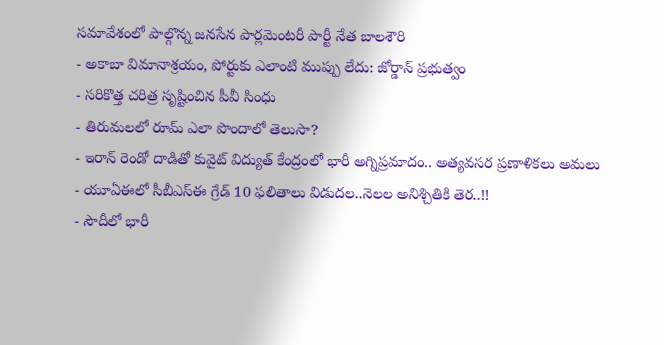సమావేశంలో పాల్గొన్న జనసేన పార్లమెంటరీ పార్టీ నేత బాలశౌరి
- అకాబా విమానాశ్రయం, పోర్టుకు ఎలాంటి ముప్పు లేదు: జోర్డాన్ ప్రభుత్వం
- సరికొత్త చరిత్ర సృష్టించిన పీవీ సింధు
- తిరుమలలో రూమ్ ఎలా పొందాలో తెలుసా?
- ఇరాన్ రెండో దాడితో కువైట్ విద్యుత్ కేంద్రంలో భారీ అగ్నిప్రమాదం.. అత్యవసర ప్రణాళికలు అమలు
- యూఏఈలో సీబీఎస్ఈ గ్రేడ్ 10 ఫలితాలు విడుదల..నెలల అనిశ్చితికి తెర..!!
- సౌదీలో భారీ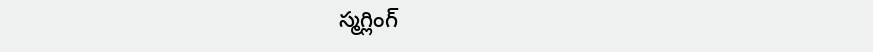స్మగ్లింగ్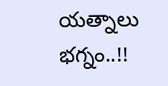యత్నాలు భగ్నం..!!